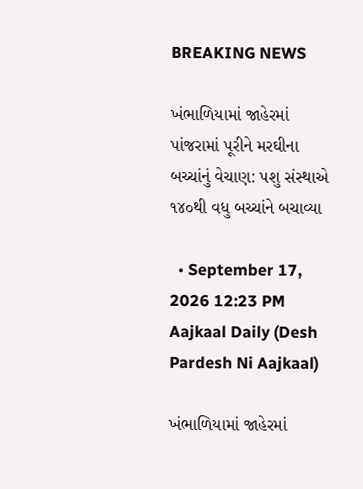BREAKING NEWS

ખંભાળિયામાં જાહેરમાં પાંજરામાં પૂરીને મરઘીના બચ્ચાંનું વેચાણ: પશુ સંસ્થાએ ૧૪૦થી વધુ બચ્ચાંને બચાવ્યા

  • September 17, 2026 12:23 PM
Aajkaal Daily (Desh Pardesh Ni Aajkaal)

ખંભાળિયામાં જાહેરમાં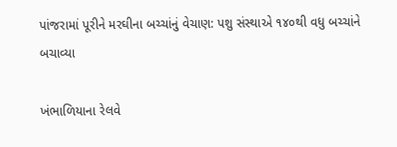પાંજરામાં પૂરીને મરઘીના બચ્ચાંનું વેચાણ: પશુ સંસ્થાએ ૧૪૦થી વધુ બચ્ચાંને બચાવ્યા

ખંભાળિયાના રેલવે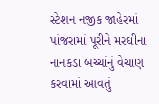સ્ટેશન નજીક જાહેરમાં પાંજરામાં પૂરીને મરઘીના નાનકડા બચ્ચાંનું વેચાણ કરવામાં આવતું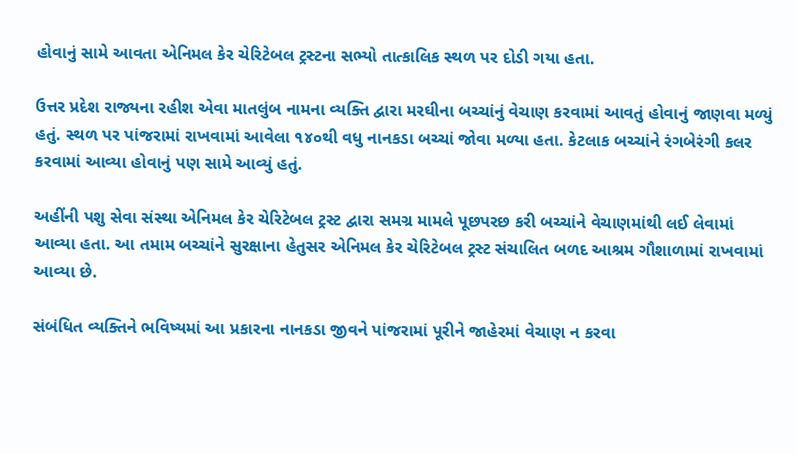હોવાનું સામે આવતા એનિમલ કેર ચેરિટેબલ ટ્રસ્ટના સભ્યો તાત્કાલિક સ્થળ પર દોડી ગયા હતા.

ઉત્તર પ્રદેશ રાજ્યના રહીશ એવા માતલુંબ નામના વ્યક્તિ દ્વારા મરઘીના બચ્ચાંનું વેચાણ કરવામાં આવતું હોવાનું જાણવા મળ્યું હતું. સ્થળ પર પાંજરામાં રાખવામાં આવેલા ૧૪૦થી વધુ નાનકડા બચ્ચાં જોવા મળ્યા હતા. કેટલાક બચ્ચાંને રંગબેરંગી કલર કરવામાં આવ્યા હોવાનું પણ સામે આવ્યું હતું.

અહીંની પશુ સેવા સંસ્થા એનિમલ કેર ચેરિટેબલ ટ્રસ્ટ દ્વારા સમગ્ર મામલે પૂછપરછ કરી બચ્ચાંને વેચાણમાંથી લઈ લેવામાં આવ્યા હતા. આ તમામ બચ્ચાંને સુરક્ષાના હેતુસર એનિમલ કેર ચેરિટેબલ ટ્રસ્ટ સંચાલિત બળદ આશ્રમ ગૌશાળામાં રાખવામાં આવ્યા છે.

સંબંધિત વ્યક્તિને ભવિષ્યમાં આ પ્રકારના નાનકડા જીવને પાંજરામાં પૂરીને જાહેરમાં વેચાણ ન કરવા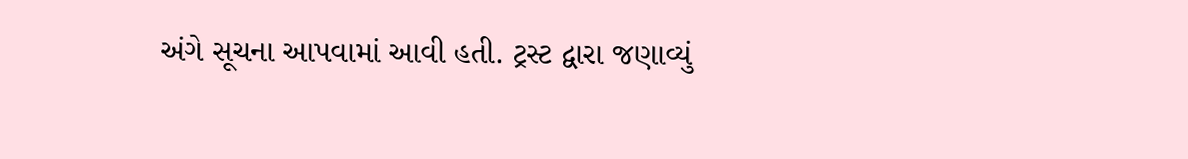અંગે સૂચના આપવામાં આવી હતી. ટ્રસ્ટ દ્વારા જણાવ્યું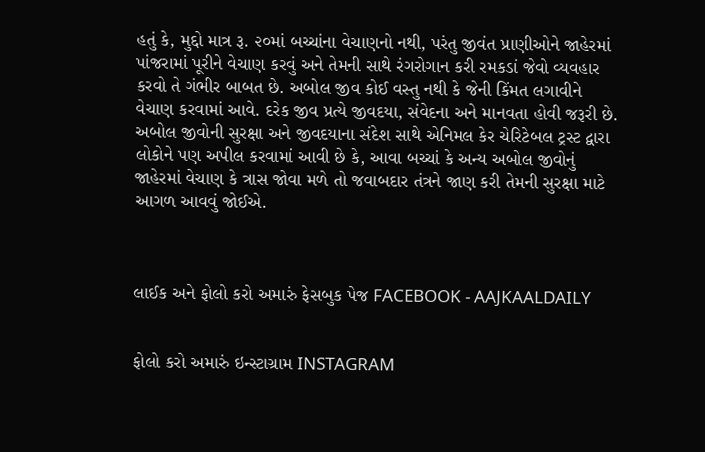હતું કે, મુદ્દો માત્ર રૂ. ૨૦માં બચ્ચાંના વેચાણનો નથી, પરંતુ જીવંત પ્રાણીઓને જાહેરમાં પાંજરામાં પૂરીને વેચાણ કરવું અને તેમની સાથે રંગરોગાન કરી રમકડાં જેવો વ્યવહાર કરવો તે ગંભીર બાબત છે. અબોલ જીવ કોઈ વસ્તુ નથી કે જેની કિંમત લગાવીને વેચાણ કરવામાં આવે. દરેક જીવ પ્રત્યે જીવદયા, સંવેદના અને માનવતા હોવી જરૂરી છે.
અબોલ જીવોની સુરક્ષા અને જીવદયાના સંદેશ સાથે એનિમલ કેર ચેરિટેબલ ટ્રસ્ટ દ્વારા લોકોને પણ અપીલ કરવામાં આવી છે કે, આવા બચ્ચાં કે અન્ય અબોલ જીવોનું જાહેરમાં વેચાણ કે ત્રાસ જોવા મળે તો જવાબદાર તંત્રને જાણ કરી તેમની સુરક્ષા માટે આગળ આવવું જોઈએ.



લાઈક અને ફોલો કરો અમારું ફેસબુક પેજ FACEBOOK - AAJKAALDAILY


ફોલો કરો અમારું ઇન્સ્ટાગ્રામ INSTAGRAM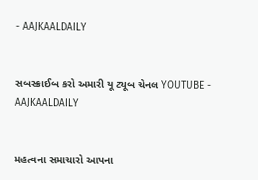- AAJKAALDAILY


સબસ્ક્રાઈબ કરો અમારી યૂ ટ્યૂબ ચેનલ YOUTUBE - AAJKAALDAILY


મહત્વના સમાચારો આપના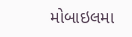મોબાઇલમા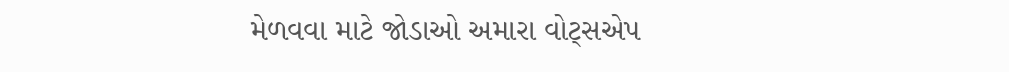મેળવવા માટે જોડાઓ અમારા વોટ્સએપ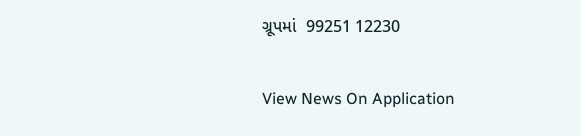ગ્રૂપમાં  99251 12230

View News On Application